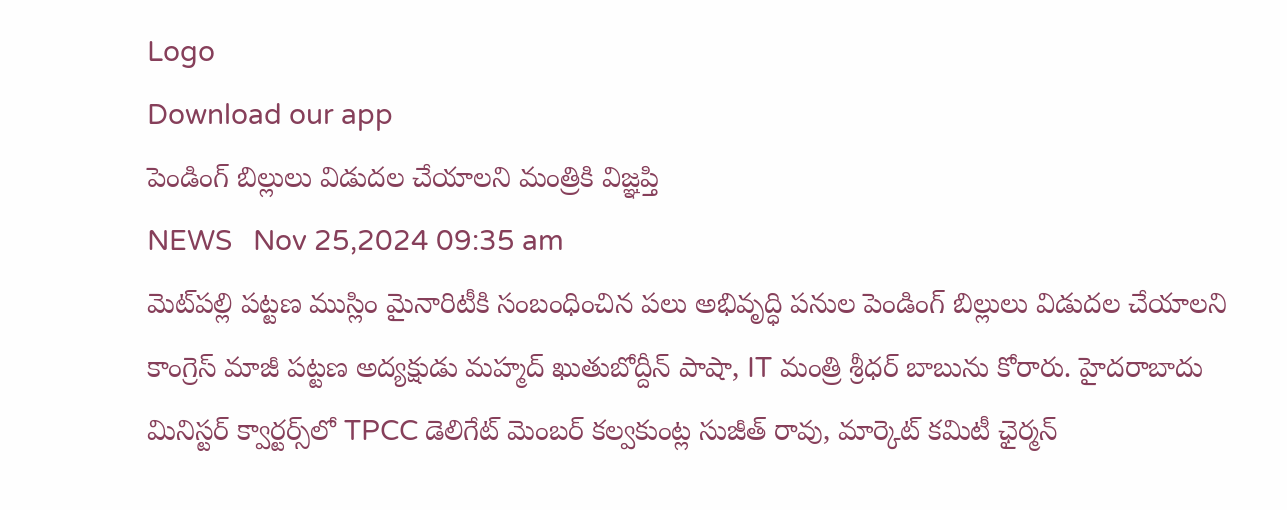Logo
Download our app
పెండింగ్ బిల్లులు విడుదల చేయాలని మంత్రికి విజ్ఞప్తి
NEWS   Nov 25,2024 09:35 am
మెట్‌ప‌ల్లి పట్టణ ముస్లిం మైనారిటీకి సంబంధించిన పలు అభివృద్ధి పనుల పెండింగ్ బిల్లులు విడుదల చేయాలని కాంగ్రెస్ మాజీ పట్టణ అద్యక్షుడు మహ్మద్ ఖుతుబోద్దీన్ పాషా, IT మంత్రి శ్రీధర్ బాబును కోరారు. హైదరాబాదు మినిస్టర్ క్వార్టర్స్‌లో TPCC డెలిగేట్ మెంబర్ కల్వకుంట్ల సుజీత్ రావు, మార్కెట్ కమిటీ ఛైర్మన్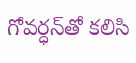గోవర్ధన్‌తో కలిసి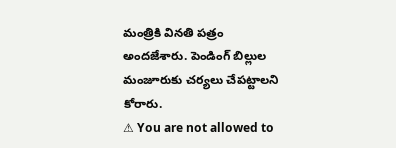మంత్రికి వినతి పత్రం అందజేశారు. పెండింగ్ బిల్లుల మంజూరుకు చర్యలు చేపట్టాలని కోరారు.
⚠ You are not allowed to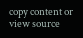copy content or view source